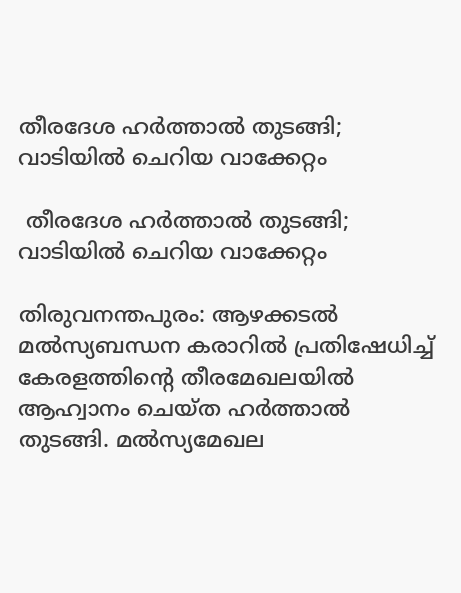തീരദേശ ഹര്‍ത്താല്‍ തുടങ്ങി; വാടിയില്‍ ചെറിയ വാക്കേറ്റം

 തീരദേശ ഹര്‍ത്താല്‍ തുടങ്ങി;  വാടിയില്‍ ചെറിയ വാക്കേറ്റം

തിരുവനന്തപുരം: ആഴക്കടല്‍ മല്‍സ്യബന്ധന കരാറില്‍ പ്രതിഷേധിച്ച് കേരളത്തിന്റെ തീരമേഖലയില്‍ ആഹ്വാനം ചെയ്ത ഹര്‍ത്താല്‍ തുടങ്ങി. മല്‍സ്യമേഖല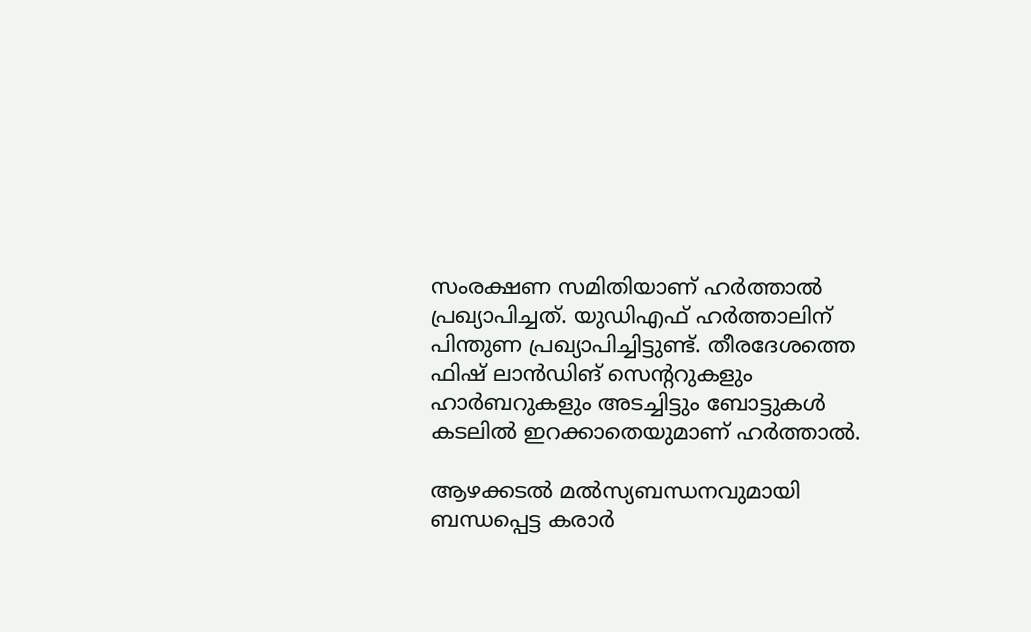സംരക്ഷണ സമിതിയാണ് ഹര്‍ത്താല്‍ പ്രഖ്യാപിച്ചത്. യുഡിഎഫ് ഹര്‍ത്താലിന് പിന്തുണ പ്രഖ്യാപിച്ചിട്ടുണ്ട്. തീരദേശത്തെ ഫിഷ് ലാന്‍ഡിങ് സെന്ററുകളും ഹാര്‍ബറുകളും അടച്ചിട്ടും ബോട്ടുകള്‍ കടലില്‍ ഇറക്കാതെയുമാണ് ഹര്‍ത്താല്‍.

ആഴക്കടല്‍ മല്‍സ്യബന്ധനവുമായി ബന്ധപ്പെട്ട കരാര്‍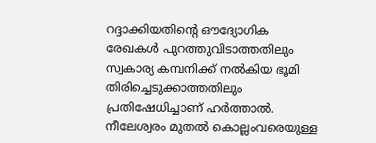റദ്ദാക്കിയതിന്റെ ഔദ്യോഗിക രേഖകള്‍ പുറത്തുവിടാത്തതിലും സ്വകാര്യ കമ്പനിക്ക് നല്‍കിയ ഭൂമി തിരിച്ചെടുക്കാത്തതിലും പ്രതിഷേധിച്ചാണ് ഹര്‍ത്താല്‍. നീലേശ്വരം മുതല്‍ കൊല്ലംവരെയുള്ള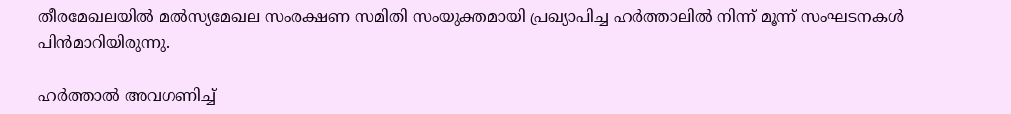തീരമേഖലയില്‍ മല്‍സ്യമേഖല സംരക്ഷണ സമിതി സംയുക്തമായി പ്രഖ്യാപിച്ച ഹര്‍ത്താലില്‍ നിന്ന് മൂന്ന് സംഘടനകള്‍ പിന്‍മാറിയിരുന്നു.

ഹര്‍ത്താല്‍ അവഗണിച്ച്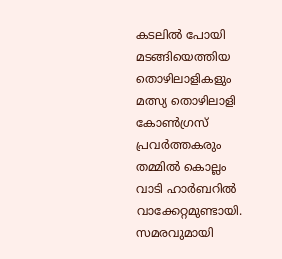കടലില്‍ പോയി മടങ്ങിയെത്തിയ തൊഴിലാളികളും മത്സ്യ തൊഴിലാളി കോണ്‍ഗ്രസ് പ്രവര്‍ത്തകരും തമ്മില്‍ കൊല്ലം വാടി ഹാര്‍ബറില്‍ വാക്കേറ്റമുണ്ടായി. സമരവുമായി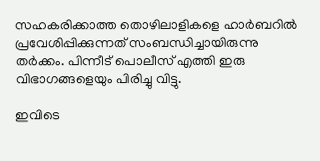സഹകരിക്കാത്ത തൊഴിലാളികളെ ഹാര്‍ബറില്‍ പ്രവേശിപ്പിക്കുന്നത് സംബന്ധിച്ചായിരുന്നു തര്‍ക്കം. പിന്നീട് പൊലീസ് എത്തി ഇരു വിഭാഗങ്ങളെയും പിരിച്ചു വിട്ടു.

ഇവിടെ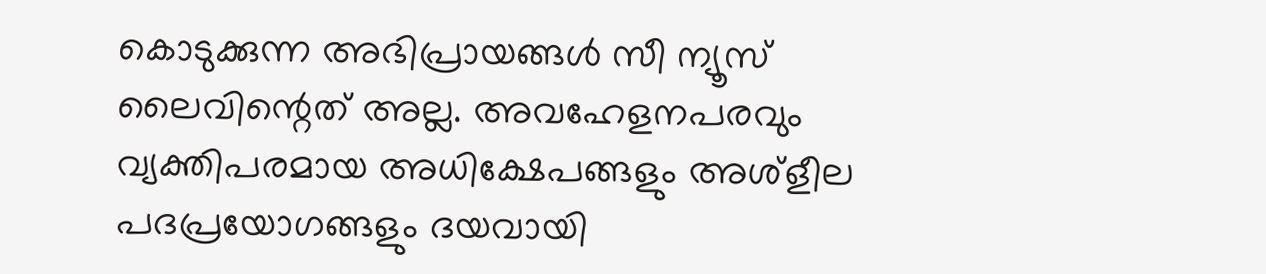കൊടുക്കുന്ന അഭിപ്രായങ്ങള്‍ സീ ന്യൂസ് ലൈവിന്റെത് അല്ല. അവഹേളനപരവും വ്യക്തിപരമായ അധിക്ഷേപങ്ങളും അശ്‌ളീല പദപ്രയോഗങ്ങളും ദയവായി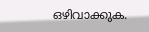ഒഴിവാക്കുക.